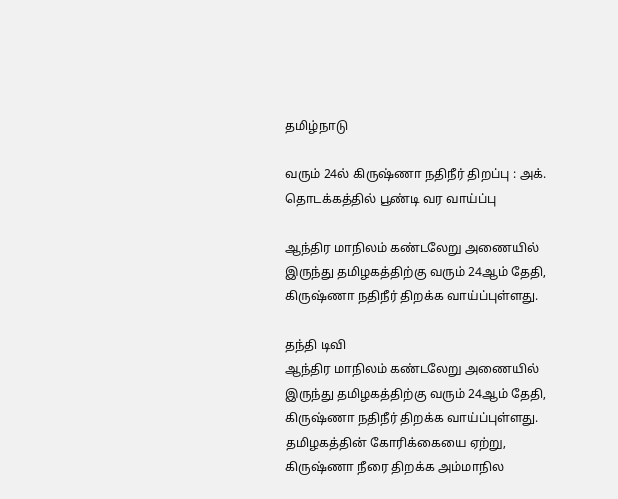தமிழ்நாடு

வரும் 24ல் கிருஷ்ணா நதிநீர் திறப்பு : அக். தொடக்கத்தில் பூண்டி வர வாய்ப்பு

ஆந்திர மாநிலம் கண்டலேறு அணையில் இருந்து தமிழகத்திற்கு வரும் 24ஆம் தேதி, கிருஷ்ணா நதிநீர் திறக்க வாய்ப்புள்ளது.

தந்தி டிவி
ஆந்திர மாநிலம் கண்டலேறு அணையில் இருந்து தமிழகத்திற்கு வரும் 24ஆம் தேதி, கிருஷ்ணா நதிநீர் திறக்க வாய்ப்புள்ளது. தமிழகத்தின் கோரிக்கையை ஏற்று, கிருஷ்ணா நீரை திறக்க அம்மாநில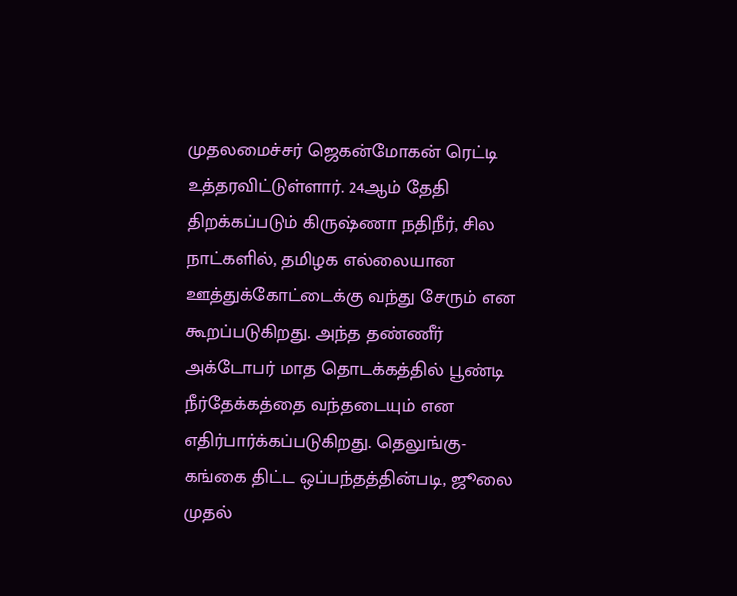முதலமைச்சர் ஜெகன்மோகன் ரெட்டி உத்தரவிட்டுள்ளார். 24ஆம் தேதி திறக்கப்படும் கிருஷ்ணா நதிநீர், சில நாட்களில், தமிழக எல்லையான ஊத்துக்கோட்டைக்கு வந்து சேரும் என கூறப்படுகிறது. அந்த தண்ணீர் அக்டோபர் மாத தொடக்கத்தில் பூண்டி நீர்தேக்கத்தை வந்தடையும் என எதிர்பார்க்கப்படுகிறது. தெலுங்கு-கங்கை திட்ட ஒப்பந்தத்தின்படி, ஜூலை முதல்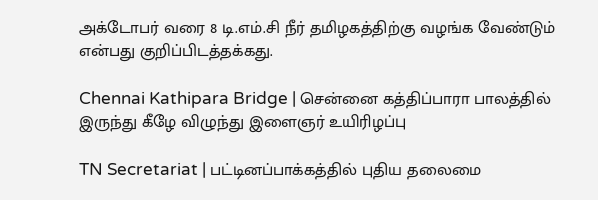அக்டோபர் வரை 8 டி.எம்.சி நீர் தமிழகத்திற்கு வழங்க வேண்டும் என்பது குறிப்பிடத்தக்கது.

Chennai Kathipara Bridge | சென்னை கத்திப்பாரா பாலத்தில் இருந்து கீழே விழுந்து இளைஞர் உயிரிழப்பு

TN Secretariat | பட்டினப்பாக்கத்தில் புதிய தலைமை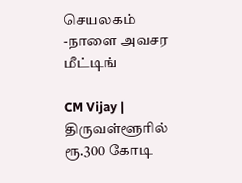செயலகம் -நாளை அவசர மீட்டிங்

CM Vijay | திருவள்ளூரில் ரூ.300 கோடி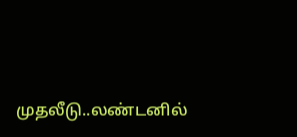முதலீடு..லண்டனில்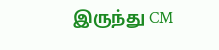இருந்து CM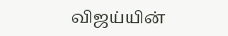விஜய்யின்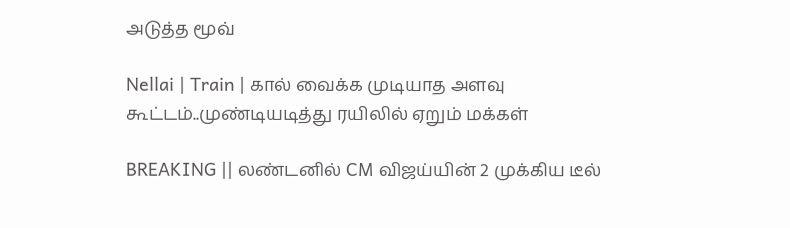அடுத்த மூவ்

Nellai | Train | கால் வைக்க முடியாத அளவு கூட்டம்..முண்டியடித்து ரயிலில் ஏறும் மக்கள்

BREAKING || லண்டனில் CM விஜய்யின் 2 முக்கிய டீல்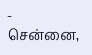- சென்னை,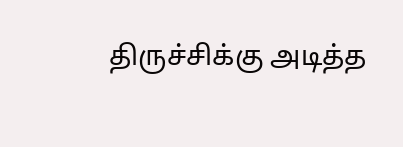திருச்சிக்கு அடித்த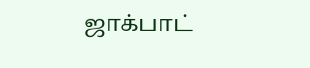ஜாக்பாட்